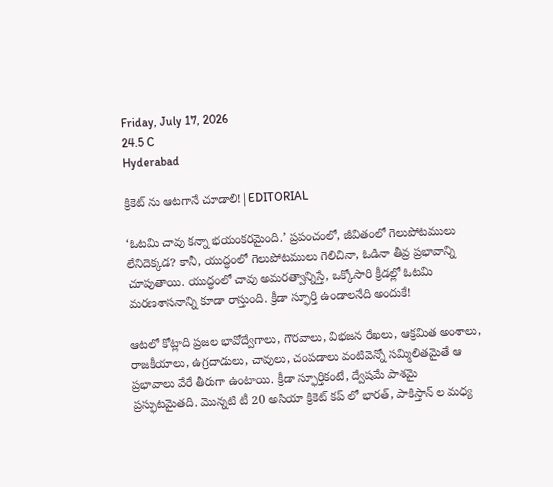Friday, July 17, 2026
24.5 C
Hyderabad

క్రికెట్ ను ఆటగానే చూడాలి!|EDITORIAL

‘ఓటమి చావు కన్నా భయంకరమైంది.’ ప్రపంచంలో, జీవితంలో గెలుపోటములు లేనిదెక్కడ? కానీ, యుద్ధంలో గెలుపోటములు గెలిచినా, ఓడినా తీవ్ర ప్రభావాన్ని చూపుతాయి. యుద్ధంలో చావు అమరత్వాన్నిస్తే, ఒక్కోసారి క్రీడల్లో ఓటమి మరణశాసనాన్ని కూడా రాస్తుంది. క్రీడా స్ఫూర్తి ఉండాలనేది అందుకే!

ఆటలో కోట్లాది ప్రజల భావోద్వేగాలు, గౌరవాలు, విభజన రేఖలు, ఆక్రమిత అంశాలు, రాజకీయాలు, ఉగ్రదాడులు, చావులు, చంపడాలు వంటివెన్నో సమ్మిలితమైతే ఆ ప్రభావాలు వేరే తీరుగా ఉంటాయి. క్రీడా స్ఫూర్తికంటే, ద్వేషమే పాశమై ప్రస్ఫుటమైతది. మొన్నటి టీ 20 అసియా క్రికెట్ కప్ లో భారత్, పాకిస్తాన్ ల మధ్య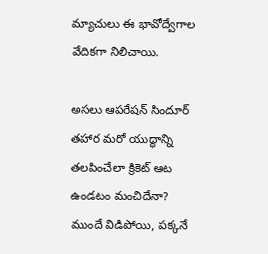మ్యాచులు ఈ భావోద్వేగాల వేదికగా నిలిచాయి.

అసలు ఆపరేషన్ సిందూర్ తహార మరో యుద్ధాన్ని తలపించేలా క్రికెట్ ఆట ఉండటం మంచిదేనా? ముందే విడిపోయి, పక్కనే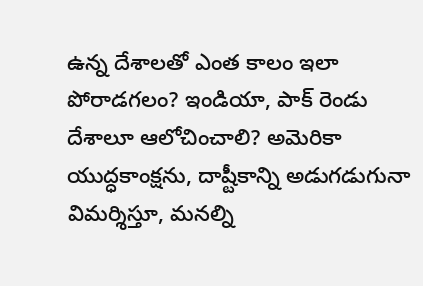ఉన్న దేశాలతో ఎంత కాలం ఇలా పోరాడగలం? ఇండియా, పాక్ రెండు దేశాలూ ఆలోచించాలి? అమెరికా యుద్ధకాంక్షను, దాష్టీకాన్ని అడుగడుగునా విమర్శిస్తూ, మనల్ని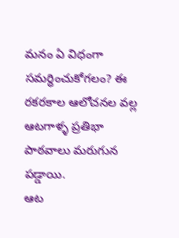మనం ఏ విధంగా సమర్ధించుకోగలం? ఈ రకరకాల ఆలోచనల వల్ల ఆటగాళ్ళ ప్రతిభా పాఠవాలు మరుగున పడ్డాయి.
ఆట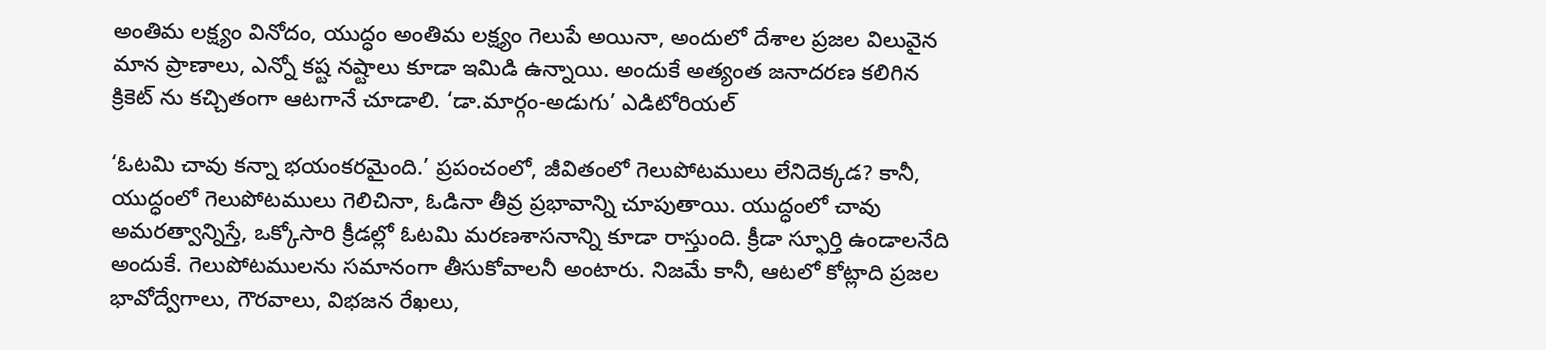అంతిమ లక్ష్యం వినోదం, యుద్ధం అంతిమ లక్ష్యం గెలుపే అయినా, అందులో దేశాల ప్రజల విలువైన మాన ప్రాణాలు, ఎన్నో కష్ట నష్టాలు కూడా ఇమిడి ఉన్నాయి. అందుకే అత్యంత జనాదరణ కలిగిన క్రికెట్ ను కచ్చితంగా ఆటగానే చూడాలి. ‘డా.మార్గం-అడుగు’ ఎడిటోరియల్

‘ఓటమి చావు కన్నా భయంకరమైంది.’ ప్రపంచంలో, జీవితంలో గెలుపోటములు లేనిదెక్కడ? కానీ, యుద్ధంలో గెలుపోటములు గెలిచినా, ఓడినా తీవ్ర ప్రభావాన్ని చూపుతాయి. యుద్ధంలో చావు అమరత్వాన్నిస్తే, ఒక్కోసారి క్రీడల్లో ఓటమి మరణశాసనాన్ని కూడా రాస్తుంది. క్రీడా స్ఫూర్తి ఉండాలనేది అందుకే. గెలుపోటములను సమానంగా తీసుకోవాలనీ అంటారు. నిజమే కానీ, ఆటలో కోట్లాది ప్రజల భావోద్వేగాలు, గౌరవాలు, విభజన రేఖలు,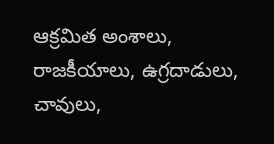ఆక్రమిత అంశాలు, రాజకీయాలు, ఉగ్రదాడులు, చావులు,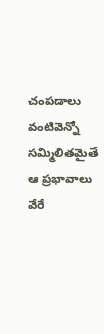చంపడాలు వంటివెన్నో సమ్మిలితమైతే ఆ ప్రభావాలు వేరే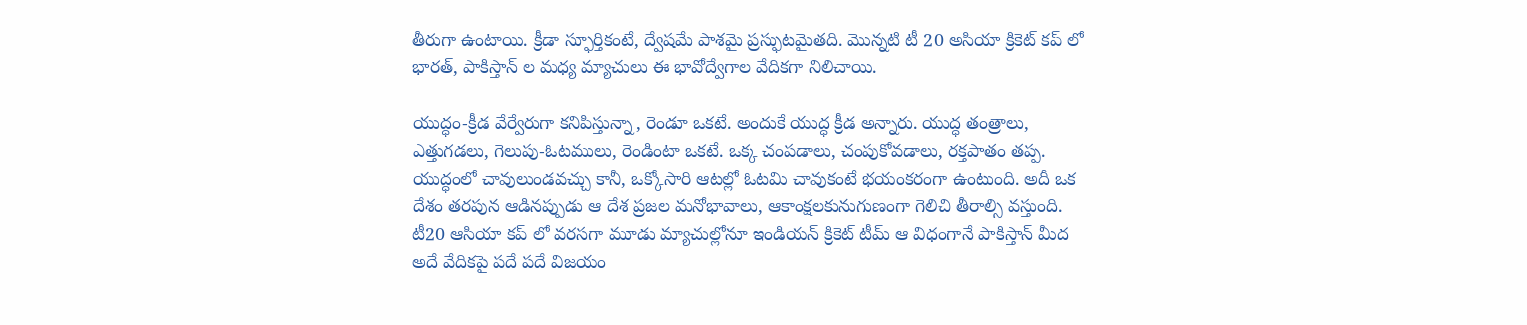తీరుగా ఉంటాయి. క్రీడా స్ఫూర్తికంటే, ద్వేషమే పాశమై ప్రస్ఫుటమైతది. మొన్నటి టీ 20 అసియా క్రికెట్ కప్ లో భారత్, పాకిస్తాన్ ల మధ్య మ్యాచులు ఈ భావోద్వేగాల వేదికగా నిలిచాయి.

యుద్ధం-క్రీడ వేర్వేరుగా కనిపిస్తున్నా, రెండూ ఒకటే. అందుకే యుద్ధ క్రీడ అన్నారు. యుద్ధ తంత్రాలు, ఎత్తుగడలు, గెలుపు-ఓటములు, రెండింటా ఒకటే. ఒక్క చంపడాలు, చంపుకోవడాలు, రక్తపాతం తప్ప. యుద్ధంలో చావులుండవచ్చు కానీ, ఒక్కోసారి ఆటల్లో ఓటమి చావుకంటే భయంకరంగా ఉంటుంది. అదీ ఒక దేశం తరపున ఆడినప్పుడు ఆ దేశ ప్రజల మనోభావాలు, ఆకాంక్షలకునుగుణంగా గెలిచి తీరాల్సి వస్తుంది. టీ20 ఆసియా కప్ లో వరసగా మూడు మ్యాచుల్లోనూ ఇండియన్ క్రికెట్ టీమ్ ఆ విధంగానే పాకిస్తాన్ మీద అదే వేదికపై పదే పదే విజయం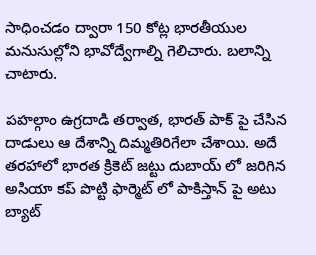సాధించడం ద్వారా 150 కోట్ల భారతీయుల మనుసుల్లోని భావోద్వేగాల్ని గెలిచారు. బలాన్ని చాటారు.

పహల్గాం ఉగ్రదాడి తర్వాత, భారత్ పాక్ పై చేసిన దాడులు ఆ దేశాన్ని దిమ్మతిరిగేలా చేశాయి. అదే తరహాలో భారత క్రికెట్ జట్టు దుబాయ్ లో జరిగిన అసియా కప్ పొట్టి ఫార్మెట్ లో పాకిస్తాన్ పై అటు బ్యాట్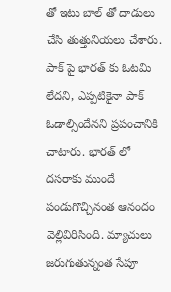తో ఇటు బాల్ తో దాడులు చేసి తుత్తునియలు చేశారు. పాక్ పై భారత్ కు ఓటమి లేదని, ఎప్పటికైనా పాక్ ఓడాల్సిందేనని ప్రపంచానికి చాటారు. భారత్ లో దసరాకు ముందే పండుగొచ్చినంత ఆనందం వెల్లివిరిసింది. మ్యాచులు జరుగుతున్నంత సేపూ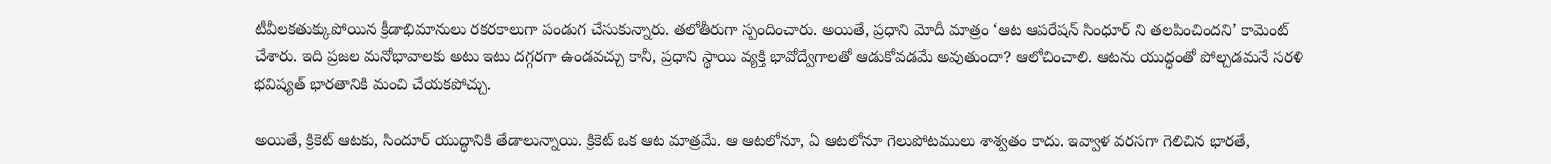టీవీలకతుక్కుపోయిన క్రీడాభిమానులు రకరకాలుగా పండుగ చేసుకున్నారు. తలోతీరుగా స్పందించారు. అయితే, ప్రధాని మోదీ మాత్రం ‘ఆట ఆపరేషన్ సింధూర్ ని తలపించిందని’ కామెంట్ చేశారు. ఇది ప్రజల మనోభావాలకు అటు ఇటు దగ్గరగా ఉండవచ్చు కానీ, ప్రధాని స్థాయి వ్యక్తి భావోద్వేగాలతో ఆడుకోవడమే అవుతుందా? ఆలోచించాలి. ఆటను యుద్ధంతో పోల్చడమనే సరళి భవిష్యత్ భారతానికి మంచి చేయకపోచ్చు.

అయితే, క్రికెట్ ఆటకు, సిందూర్ యుద్ధానికి తేడాలున్నాయి. క్రికెట్ ఒక ఆట మాత్రమే. ఆ ఆటలోనూ, ఏ ఆటలోనూ గెలుపోటములు శాశ్వతం కాదు. ఇవ్వాళ వరసగా గెలిచిన భారతే,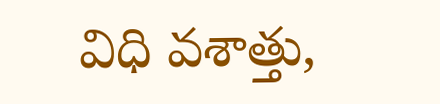విధి వశాత్తు,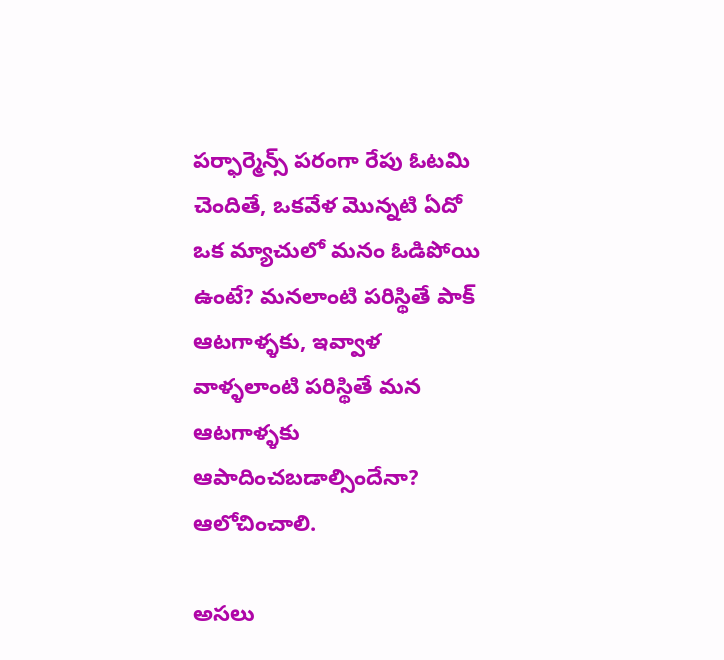పర్ఫార్మెన్స్ పరంగా రేపు ఓటమి చెందితే, ఒకవేళ మొన్నటి ఏదో ఒక మ్యాచులో మనం ఓడిపోయి ఉంటే? మనలాంటి పరిస్థితే పాక్ ఆటగాళ్ళకు, ఇవ్వాళ వాళ్ళలాంటి పరిస్థితే మన ఆటగాళ్ళకు ఆపాదించబడాల్సిందేనా? ఆలోచించాలి.

అసలు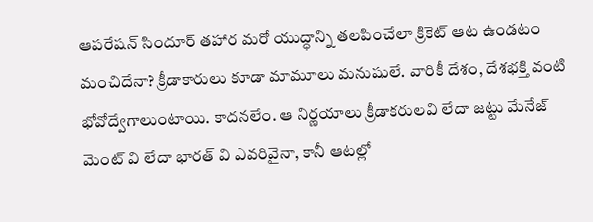ఆపరేషన్ సిందూర్ తహార మరో యుద్ధాన్ని తలపించేలా క్రికెట్ ఆట ఉండటం మంచిదేనా? క్రీడాకారులు కూడా మామూలు మనుషులే. వారికీ దేశం, దేశభక్తి వంటి భోవోద్వేగాలుంటాయి. కాదనలేం. ఆ నిర్ణయాలు క్రీడాకరులవి లేదా జట్టు మేనేజ్ మెంట్ వి లేదా భారత్ వి ఎవరివైనా, కానీ ఆటల్లో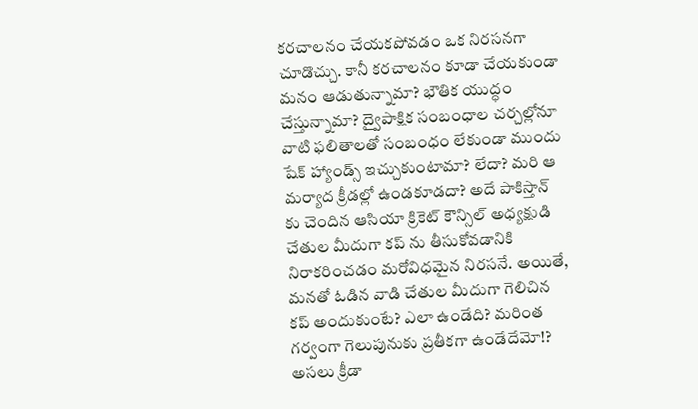కరచాలనం చేయకపోవడం ఒక నిరసనగా చూడొచ్చు. కానీ కరచాలనం కూడా చేయకుండా మనం ఆడుతున్నామా? భౌతిక యుద్ధం చేస్తున్నామా? ద్వైపాక్షిక సంబంధాల చర్చల్లోనూ వాటి ఫలితాలతో సంబంధం లేకుండా ముందు షేక్ హ్యాండ్స్ ఇచ్చుకుంటామా? లేదా? మరి ఆ మర్యాద క్రీడల్లో ఉండకూడదా? అదే పాకిస్తాన్ కు చెందిన ఆసియా క్రికెట్ కౌన్సిల్ అధ్యక్షుడి చేతుల మీదుగా కప్ ను తీసుకోవడానికి నిరాకరించడం మరోవిధమైన నిరసనే. అయితే, మనతో ఓడిన వాడి చేతుల మీదుగా గెలిచిన కప్ అందుకుంటే? ఎలా ఉండేది? మరింత గర్వంగా గెలుపునుకు ప్రతీకగా ఉండేదేమో!? అసలు క్రీడా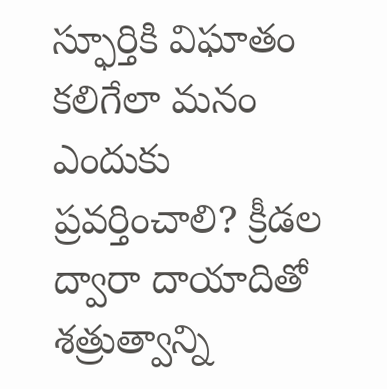స్ఫూర్తికి విఘాతం కలిగేలా మనం ఎందుకు ప్రవర్తించాలి? క్రీడల ద్వారా దాయాదితో శత్రుత్వాన్ని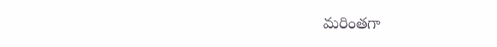మరింతగా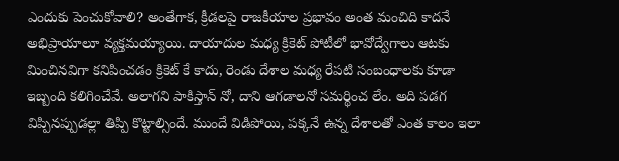ఎందుకు పెంచుకోవాలి? అంతేగాక, క్రీడలపై రాజకీయాల ప్రభావం అంత మంచిది కాదనే అభిప్రాయాలూ వ్యక్తమయ్యాయి. దాయాదుల మధ్య క్రికెట్ పోటీలో భావోద్వేగాలు ఆటకు మించినవిగా కనిపించడం క్రికెట్ కే కాదు, రెండు దేశాల మధ్య రేపటి సంబంధాలకు కూడా ఇబ్బంది కలిగించేవే. అలాగని పాకిస్తాన్ నో, దాని ఆగడాలనో సమర్థించ లేం. అది పడగ విప్పినప్పుడల్లా తిప్పి కొట్టాల్సిందే. ముందే విడిపోయి, పక్కనే ఉన్న దేశాలతో ఎంత కాలం ఇలా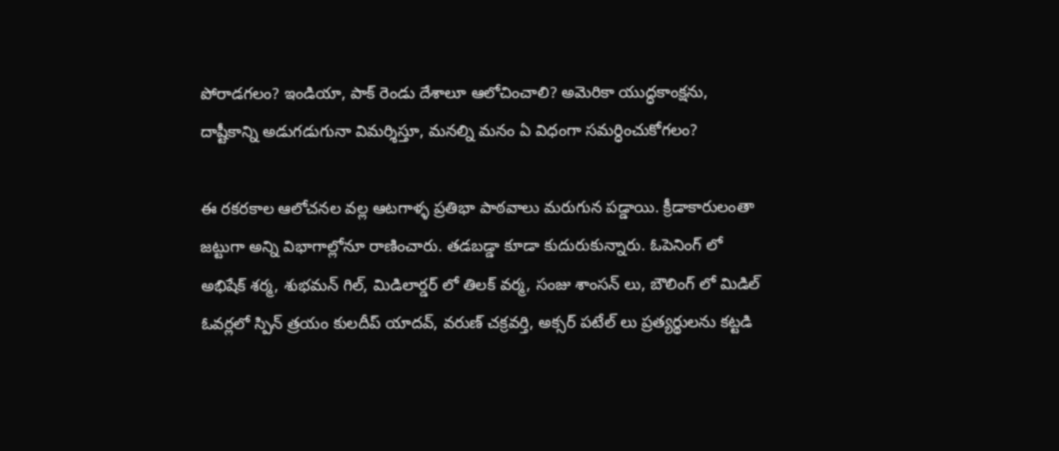పోరాడగలం? ఇండియా, పాక్ రెండు దేశాలూ ఆలోచించాలి? అమెరికా యుద్ధకాంక్షను, దాష్టీకాన్ని అడుగడుగునా విమర్శిస్తూ, మనల్ని మనం ఏ విధంగా సమర్ధించుకోగలం?

ఈ రకరకాల ఆలోచనల వల్ల ఆటగాళ్ళ ప్రతిభా పాఠవాలు మరుగున పడ్డాయి. క్రీడాకారులంతా జట్టుగా అన్ని విభాగాల్లోనూ రాణించారు. తడబడ్డా కూడా కుదురుకున్నారు. ఓపెనింగ్ లో అభిషేక్ శర్మ, శుభమన్ గిల్, మిడిలార్డర్ లో తిలక్ వర్మ, సంజు శాంసన్ లు, బౌలింగ్ లో మిడిల్ ఓవర్లలో స్పిన్ త్రయం కులదీప్ యాదవ్, వరుణ్ చక్రవర్తి, అక్సర్ పటేల్ లు ప్రత్యర్థులను కట్టడి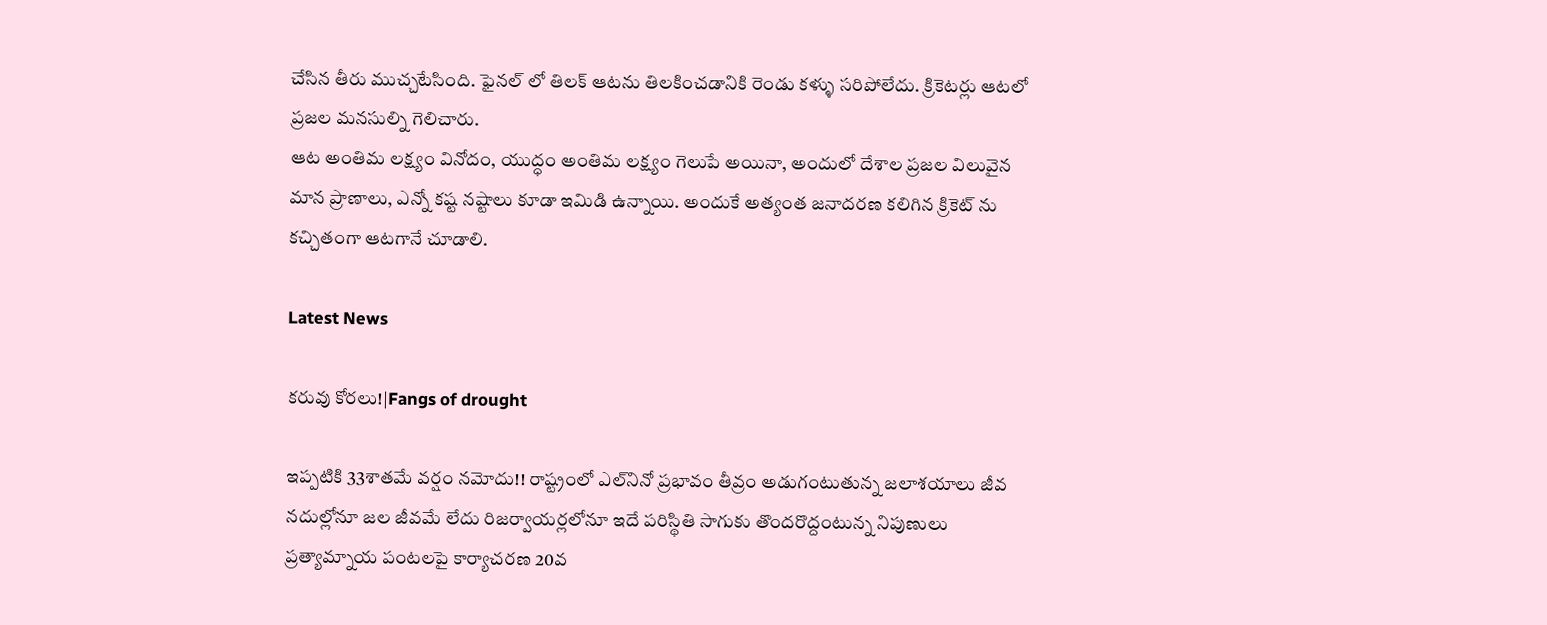చేసిన తీరు ముచ్చటేసింది. ఫైనల్ లో తిలక్ ఆటను తిలకించడానికి రెండు కళ్ళు సరిపోలేదు. క్రికెటర్లు ఆటలో ప్రజల మనసుల్ని గెలిచారు.
ఆట అంతిమ లక్ష్యం వినోదం, యుద్ధం అంతిమ లక్ష్యం గెలుపే అయినా, అందులో దేశాల ప్రజల విలువైన మాన ప్రాణాలు, ఎన్నో కష్ట నష్టాలు కూడా ఇమిడి ఉన్నాయి. అందుకే అత్యంత జనాదరణ కలిగిన క్రికెట్ ను కచ్చితంగా ఆటగానే చూడాలి.

Latest News

కరువు కోరలు!|Fangs of drought

ఇప్పటికి 33శాతమే వర్షం నమోదు!! రాష్ట్రంలో ఎల్‌నినో ప్రభావం తీవ్రం అడుగంటుతున్న జలాశయాలు జీవ నదుల్లోనూ జల జీవమే లేదు రిజర్వాయర్లలోనూ ఇదే పరిస్థితి సాగుకు తొందరొద్దంటున్న నిపుణులు ప్రత్యామ్నాయ పంటలపై కార్యాచరణ 20వ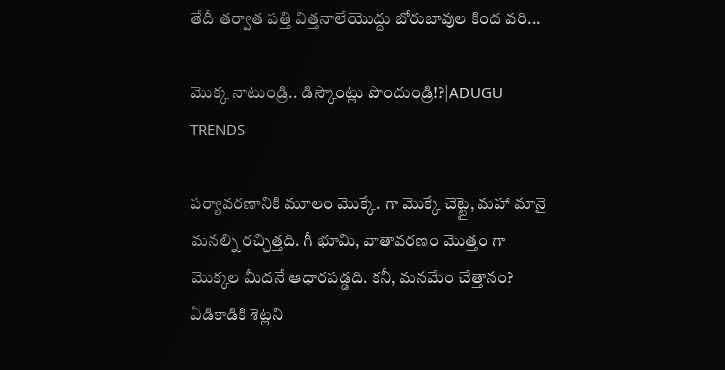తేదీ తర్వాత పత్తి విత్తనాలేయొద్దు బోరుబావుల కింద వరి...

మొక్క నాటుండ్రి.. డిస్కౌంట్లు పొందుండ్రి!?|ADUGU TRENDS

పర్యావరణానికి మూలం మొక్కే. గా మొక్కే చెట్టై, మహా మానై మనల్ని రచ్చిత్తది. గీ భూమి, వాతావరణం మొత్తం గా మొక్కల మీదనే ఆధారపడ్డది. కనీ, మనమేం చేత్తానం? ఏడికాడికి శెట్లని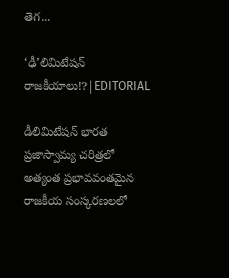తెగ...

‘ఢీ’లిమిటేషన్ రాజకీయాలు!?|EDITORIAL

డీలిమిటేషన్ భారత ప్రజాస్వామ్య చరిత్రలో అత్యంత ప్రభావవంతమైన రాజకీయ సంస్కరణలలో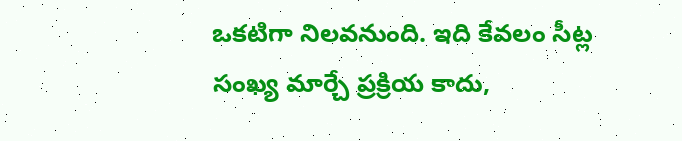ఒకటిగా నిలవనుంది. ఇది కేవలం సీట్ల సంఖ్య మార్చే ప్రక్రియ కాదు,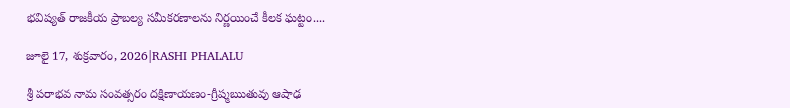భవిష్యత్ రాజకీయ ప్రాబల్య సమీకరణాలను నిర్ణయించే కీలక ఘట్టం....

జూలై 17, శుక్రవారం, 2026|RASHI PHALALU

శ్రీ పరాభవ నామ సంవత్సరం దక్షిణాయణం-గ్రీష్మఋతువు ఆషాఢ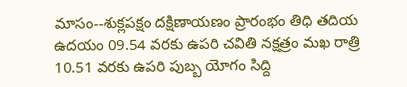మాసం--శుక్లపక్షం దక్షిణాయణం ప్రారంభం తిధి తదియ ఉదయం 09.54 వరకు ఉపరి చవితి నక్షత్రం మఖ రాత్రి 10.51 వరకు ఉపరి పుబ్బ యోగం సిద్ది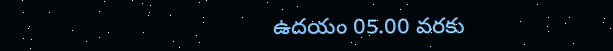ఉదయం 05.00 వరకు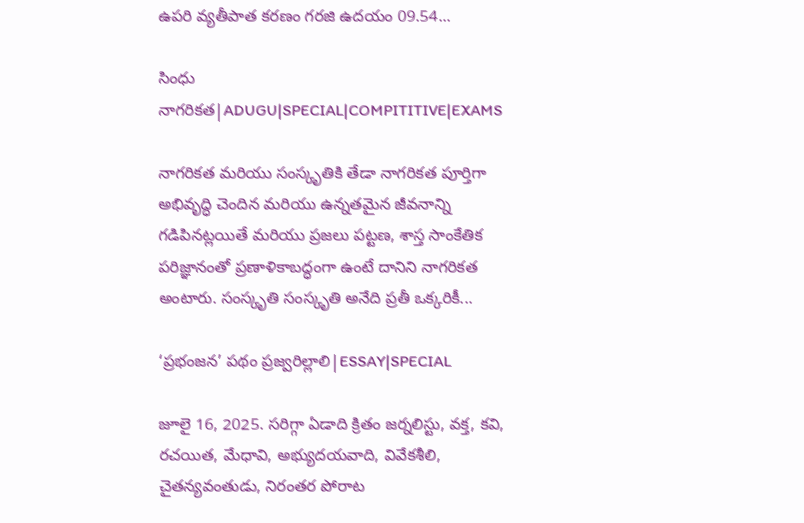ఉపరి వ్యతీపాత కరణం గరజి ఉదయం 09.54...

సింధు నాగరికత|ADUGU|SPECIAL|COMPITITIVE|EXAMS

నాగరికత మరియు సంస్కృతికి తేడా నాగరికత పూర్తిగా అభివృద్ధి చెందిన మరియు ఉన్నతమైన జీవనాన్ని గడిపినట్లయితే మరియు ప్రజలు పట్టణ, శాస్త సాంకేతిక పరిజ్ఞానంతో ప్రణాళికాబద్ధంగా ఉంటే దానిని నాగరికత అంటారు. సంస్కృతి సంస్కృతి అనేది ప్రతీ ఒక్కరికీ...

‘ప్రభంజన’ పథం ప్రజ్వరిల్లాలి|ESSAY|SPECIAL

జూలై 16, 2025. సరిగ్గా ఏడాది క్రితం జర్నలిస్టు, వక్త, కవి, రచయిత, మేధావి, అభ్యుదయవాది, వివేకశీలి, చైతన్యవంతుడు, నిరంతర పోరాట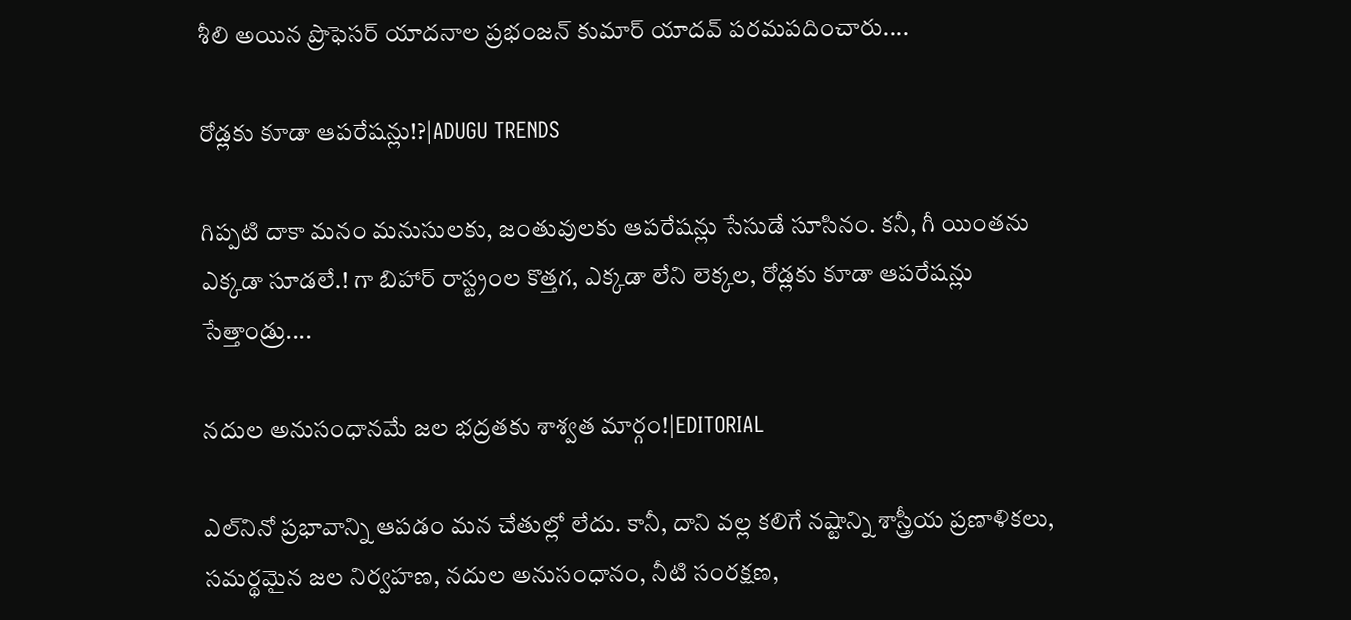శీలి అయిన ప్రొఫెసర్ యాదనాల ప్రభంజన్ కుమార్ యాదవ్ పరమపదించారు....

రోడ్లకు కూడా ఆపరేషన్లు!?|ADUGU TRENDS

గిప్పటి దాకా మనం మనుసులకు, జంతువులకు ఆపరేషన్లు సేసుడే సూసినం. కనీ, గీ యింతను ఎక్కడా సూడలే.! గా బిహార్ రాస్ట్రంల కొత్తగ, ఎక్కడా లేని లెక్కల, రోడ్లకు కూడా ఆపరేషన్లు సేత్తాండ్రు....

నదుల అనుసంధానమే జల భద్రతకు శాశ్వత మార్గం!|EDITORIAL

ఎల్‌నినో ప్రభావాన్ని ఆపడం మన చేతుల్లో లేదు. కానీ, దాని వల్ల కలిగే నష్టాన్ని శాస్త్రీయ ప్రణాళికలు, సమర్థమైన జల నిర్వహణ, నదుల అనుసంధానం, నీటి సంరక్షణ,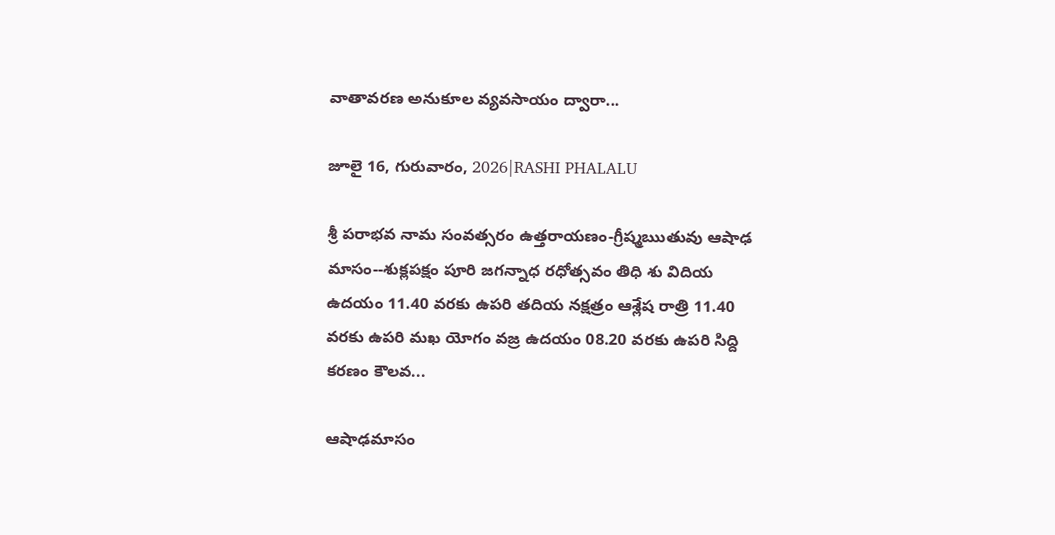వాతావరణ అనుకూల వ్యవసాయం ద్వారా...

జూలై 16, గురువారం, 2026|RASHI PHALALU

శ్రీ పరాభవ నామ సంవత్సరం ఉత్తరాయణం-గ్రీష్మఋతువు ఆషాఢ మాసం--శుక్లపక్షం పూరి జగన్నాధ రధోత్సవం తిధి శు విదియ ఉదయం 11.40 వరకు ఉపరి తదియ నక్షత్రం ఆశ్లేష రాత్రి 11.40 వరకు ఉపరి మఖ యోగం వజ్ర ఉదయం 08.20 వరకు ఉపరి సిద్ది కరణం కౌలవ...

ఆషాఢమాసం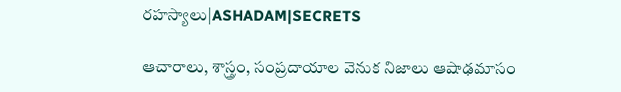రహస్యాలు|ASHADAM|SECRETS

ఆచారాలు, శాస్త్రం, సంప్రదాయాల వెనుక నిజాలు ఆషాఢమాసం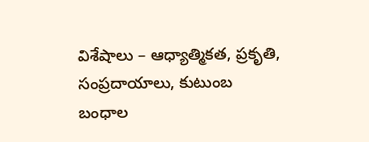విశేషాలు – ఆధ్యాత్మికత, ప్రకృతి, సంప్రదాయాలు, కుటుంబ బంధాల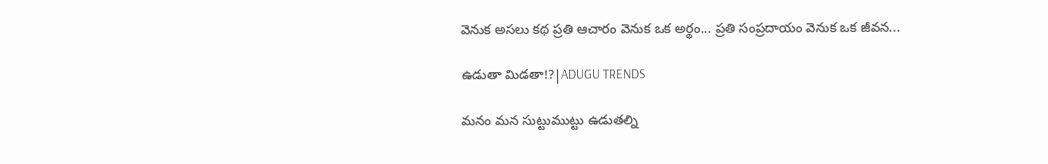వెనుక అసలు కథ ప్రతి ఆచారం వెనుక ఒక అర్థం... ప్రతి సంప్రదాయం వెనుక ఒక జీవన...

ఉడుతా మిడతా!?|ADUGU TRENDS

మనం మన సుట్టుముట్టు ఉడుతల్ని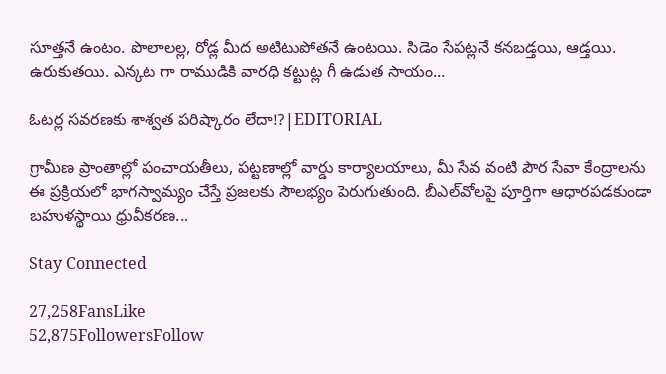సూత్తనే ఉంటం. పొలాలల్ల, రోడ్ల మీద అటిటుపోతనే ఉంటయి. సిడెం సేపట్లనే కనబడ్తయి, ఆడ్తయి. ఉరుకుతయి. ఎన్కట గా రాముడికి వారధి కట్టుట్ల గీ ఉడుత సాయం...

ఓటర్ల సవరణకు శాశ్వత పరిష్కారం లేదా!?|EDITORIAL

గ్రామీణ ప్రాంతాల్లో పంచాయతీలు, పట్టణాల్లో వార్డు కార్యాలయాలు, మీ సేవ వంటి పౌర సేవా కేంద్రాలను ఈ ప్రక్రియలో భాగస్వామ్యం చేస్తే ప్రజలకు సౌలభ్యం పెరుగుతుంది. బీఎల్‌వోలపై పూర్తిగా ఆధారపడకుండా బహుళస్థాయి ధ్రువీకరణ...

Stay Connected

27,258FansLike
52,875FollowersFollow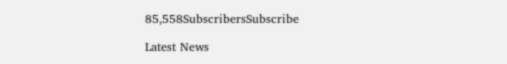85,558SubscribersSubscribe

Latest News